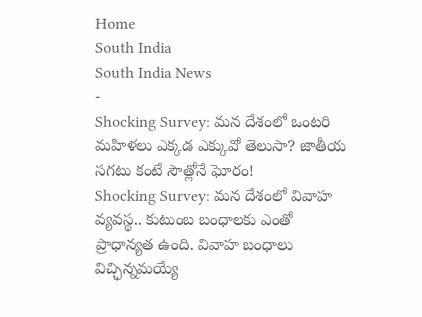Home
South India
South India News
-
Shocking Survey: మన దేశంలో ఒంటరి మహిళలు ఎక్కడ ఎక్కువో తెలుసా? జాతీయ సగటు కంటే సౌత్లోనే ఘోరం!
Shocking Survey: మన దేశంలో వివాహ వ్యవస్థ.. కుటుంబ బంధాలకు ఎంతో ప్రాధాన్యత ఉంది. వివాహ బంధాలు విచ్ఛిన్నమయ్యే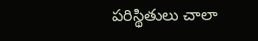పరిస్థితులు చాలా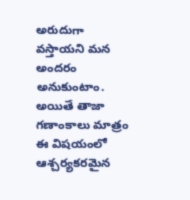అరుదుగా వస్తాయని మన అందరం అనుకుంటాం. అయితే తాజా గణాంకాలు మాత్రం ఈ విషయంలో ఆశ్చర్యకరమైన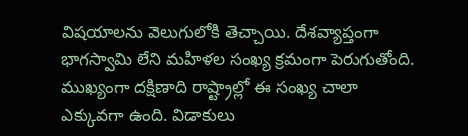విషయాలను వెలుగులోకి తెచ్చాయి. దేశవ్యాప్తంగా భాగస్వామి లేని మహిళల సంఖ్య క్రమంగా పెరుగుతోంది. ముఖ్యంగా దక్షిణాది రాష్ట్రాల్లో ఈ సంఖ్య చాలా ఎక్కువగా ఉంది. విడాకులు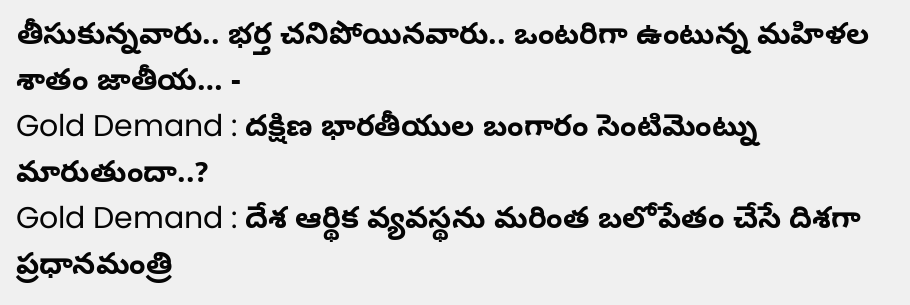తీసుకున్నవారు.. భర్త చనిపోయినవారు.. ఒంటరిగా ఉంటున్న మహిళల శాతం జాతీయ… -
Gold Demand : దక్షిణ భారతీయుల బంగారం సెంటిమెంట్ను మారుతుందా..?
Gold Demand : దేశ ఆర్థిక వ్యవస్థను మరింత బలోపేతం చేసే దిశగా ప్రధానమంత్రి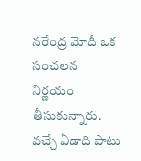నరేంద్ర మోదీ ఒక సంచలన నిర్ణయం తీసుకున్నారు. వచ్చే ఏడాది పాటు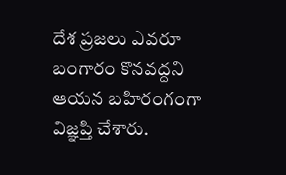దేశ ప్రజలు ఎవరూ బంగారం కొనవద్దని ఆయన బహిరంగంగా విజ్ఞప్తి చేశారు.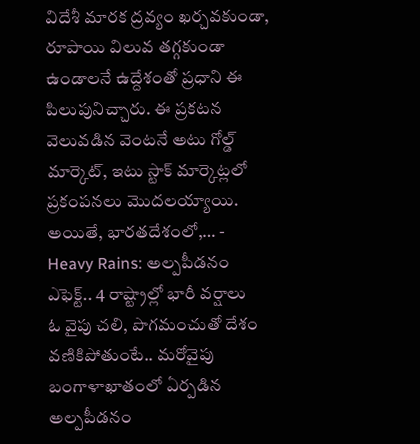విదేశీ మారక ద్రవ్యం ఖర్చవకుండా, రూపాయి విలువ తగ్గకుండా ఉండాలనే ఉద్దేశంతో ప్రధాని ఈ పిలుపునిచ్చారు. ఈ ప్రకటన వెలువడిన వెంటనే అటు గోల్డ్ మార్కెట్, ఇటు స్టాక్ మార్కెట్లలో ప్రకంపనలు మొదలయ్యాయి. అయితే, భారతదేశంలో,… -
Heavy Rains: అల్పపీడనం ఎఫెక్ట్.. 4 రాష్ట్రాల్లో భారీ వర్షాలు
ఓ వైపు చలి, పొగమంచుతో దేశం వణికిపోతుంటే.. మరోవైపు బంగాళాఖాతంలో ఏర్పడిన అల్పపీడనం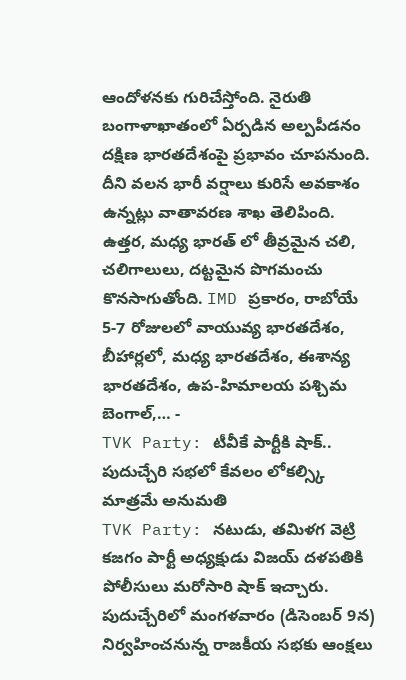ఆందోళనకు గురిచేస్తోంది. నైరుతి బంగాళాఖాతంలో ఏర్పడిన అల్పపీడనం దక్షిణ భారతదేశంపై ప్రభావం చూపనుంది. దీని వలన భారీ వర్షాలు కురిసే అవకాశం ఉన్నట్లు వాతావరణ శాఖ తెలిపింది. ఉత్తర, మధ్య భారత్ లో తీవ్రమైన చలి, చలిగాలులు, దట్టమైన పొగమంచు కొనసాగుతోంది. IMD ప్రకారం, రాబోయే 5-7 రోజులలో వాయువ్య భారతదేశం, బీహార్లలో, మధ్య భారతదేశం, ఈశాన్య భారతదేశం, ఉప-హిమాలయ పశ్చిమ బెంగాల్,… -
TVK Party: టీవీకే పార్టీకి షాక్.. పుదుచ్చేరి సభలో కేవలం లోకల్స్కి మాత్రమే అనుమతి
TVK Party: నటుడు, తమిళగ వెట్రి కజగం పార్టీ అధ్యక్షుడు విజయ్ దళపతికి పోలీసులు మరోసారి షాక్ ఇచ్చారు. పుదుచ్చేరిలో మంగళవారం (డిసెంబర్ 9న) నిర్వహించనున్న రాజకీయ సభకు ఆంక్షలు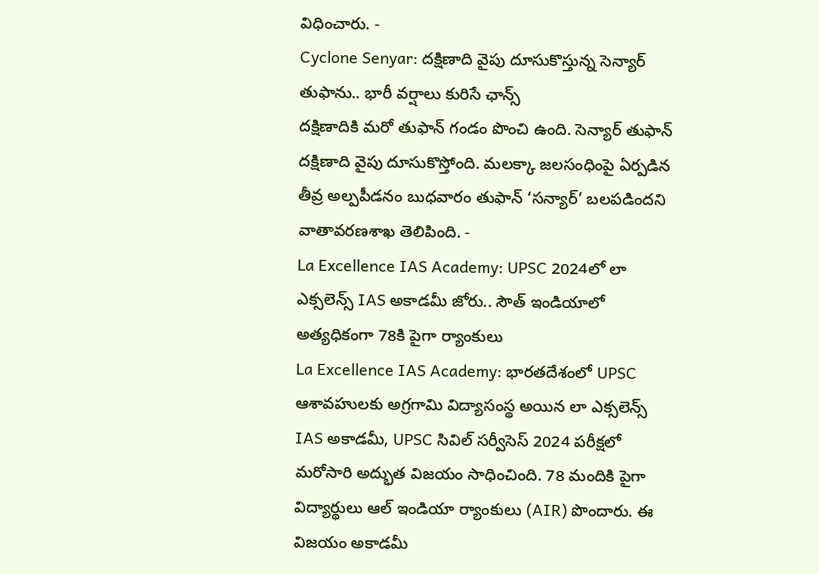విధించారు. -
Cyclone Senyar: దక్షిణాది వైపు దూసుకొస్తున్న సెన్యార్ తుఫాను.. భారీ వర్షాలు కురిసే ఛాన్స్
దక్షిణాదికి మరో తుఫాన్ గండం పొంచి ఉంది. సెన్యార్ తుఫాన్ దక్షిణాది వైపు దూసుకొస్తోంది. మలక్కా జలసంధింపై ఏర్పడిన తీవ్ర అల్పపీడనం బుధవారం తుఫాన్ ‘సన్యార్’ బలపడిందని వాతావరణశాఖ తెలిపింది. -
La Excellence IAS Academy: UPSC 2024లో లా ఎక్సలెన్స్ IAS అకాడమీ జోరు.. సౌత్ ఇండియాలో అత్యధికంగా 78కి పైగా ర్యాంకులు
La Excellence IAS Academy: భారతదేశంలో UPSC ఆశావహులకు అగ్రగామి విద్యాసంస్థ అయిన లా ఎక్సలెన్స్ IAS అకాడమీ, UPSC సివిల్ సర్వీసెస్ 2024 పరీక్షలో మరోసారి అద్భుత విజయం సాధించింది. 78 మందికి పైగా విద్యార్థులు ఆల్ ఇండియా ర్యాంకులు (AIR) పొందారు. ఈ విజయం అకాడమీ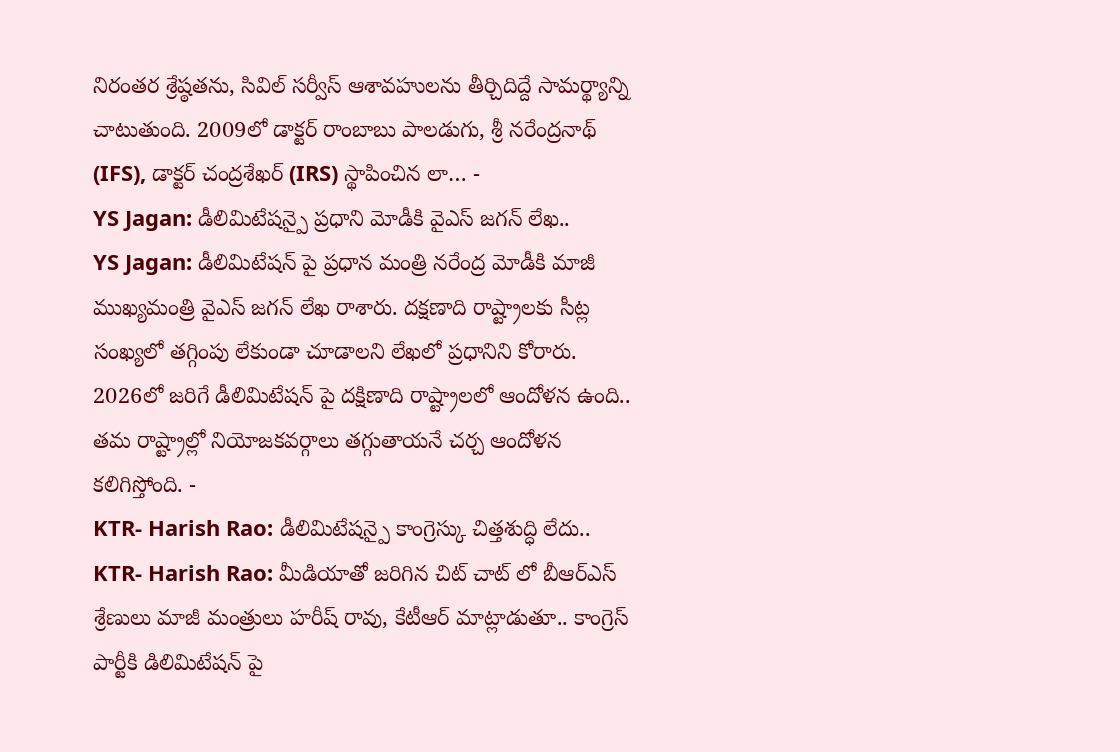నిరంతర శ్రేష్ఠతను, సివిల్ సర్వీస్ ఆశావహులను తీర్చిదిద్దే సామర్థ్యాన్ని చాటుతుంది. 2009లో డాక్టర్ రాంబాబు పాలడుగు, శ్రీ నరేంద్రనాథ్ (IFS), డాక్టర్ చంద్రశేఖర్ (IRS) స్థాపించిన లా… -
YS Jagan: డీలిమిటేషన్పై ప్రధాని మోడీకి వైఎస్ జగన్ లేఖ..
YS Jagan: డీలిమిటేషన్ పై ప్రధాన మంత్రి నరేంద్ర మోడీకి మాజీ ముఖ్యమంత్రి వైఎస్ జగన్ లేఖ రాశారు. దక్షణాది రాష్ట్రాలకు సీట్ల సంఖ్యలో తగ్గింపు లేకుండా చూడాలని లేఖలో ప్రధానిని కోరారు. 2026లో జరిగే డీలిమిటేషన్ పై దక్షిణాది రాష్ట్రాలలో ఆందోళన ఉంది.. తమ రాష్ట్రాల్లో నియోజకవర్గాలు తగ్గుతాయనే చర్చ ఆందోళన కలిగిస్తోంది. -
KTR- Harish Rao: డీలిమిటేషన్పై కాంగ్రెస్కు చిత్తశుద్ధి లేదు..
KTR- Harish Rao: మీడియాతో జరిగిన చిట్ చాట్ లో బీఆర్ఎస్ శ్రేణులు మాజీ మంత్రులు హరీష్ రావు, కేటీఆర్ మాట్లాడుతూ.. కాంగ్రెస్ పార్టీకి డిలిమిటేషన్ పై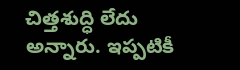చిత్తశుద్ధి లేదు అన్నారు. ఇప్పటికీ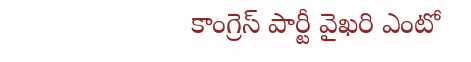కాంగ్రెస్ పార్టీ వైఖరి ఎంటో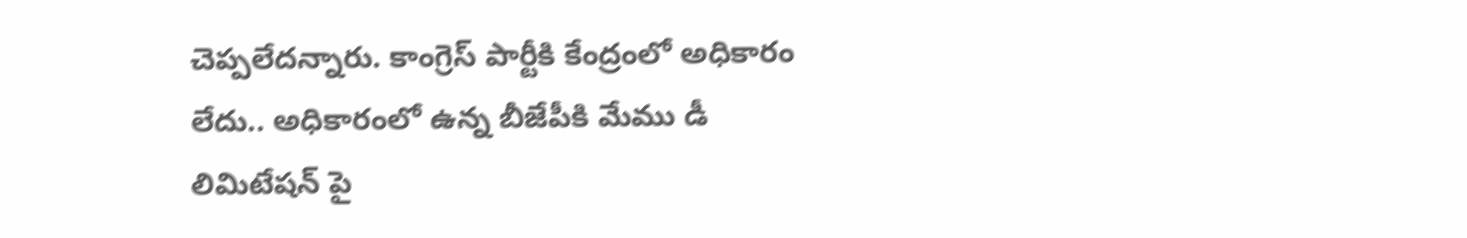చెప్పలేదన్నారు. కాంగ్రెస్ పార్టీకి కేంద్రంలో అధికారం లేదు.. అధికారంలో ఉన్న బీజేపీకి మేము డీ లిమిటేషన్ పై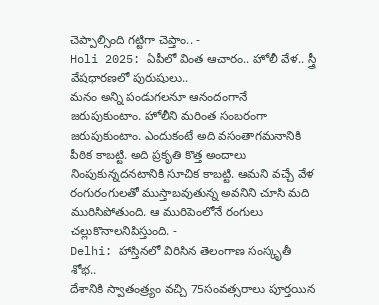చెప్పాల్సింది గట్టిగా చెప్తాం.. -
Holi 2025: ఏపీలో వింత ఆచారం.. హోలీ వేళ.. స్త్రీ వేషధారణలో పురుషులు..
మనం అన్ని పండుగలనూ ఆనందంగానే జరుపుకుంటాం. హోలీని మరింత సంబరంగా జరుపుకుంటాం. ఎందుకంటే అది వసంతాగమనానికి పీఠిక కాబట్టి. అది ప్రకృతి కొత్త అందాలు నింపుకున్నదనటానికి సూచిక కాబట్టి. ఆమని వచ్చే వేళ రంగురంగులతో ముస్తాబవుతున్న అవనిని చూసి మది మురిసిపోతుంది. ఆ మురిపెంలోనే రంగులు చల్లుకొనాలనిపిస్తుంది. -
Delhi: హాస్తినలో విరిసిన తెలంగాణ సంస్కృతీ శోభ..
దేశానికి స్వాతంత్ర్యం వచ్చి 75సంవత్సరాలు పూర్తయిన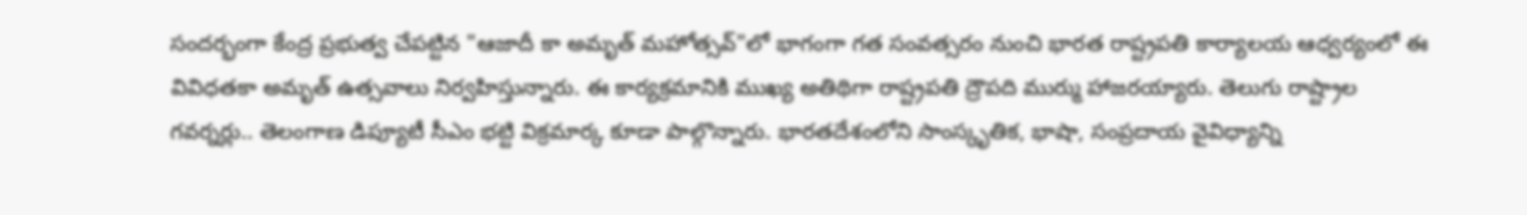సందర్భంగా కేంద్ర ప్రభుత్వ చేపట్టిన "ఆజాదీ కా అమృత్ మహోత్సవ్"లో భాగంగా గత సంవత్సరం నుంచి భారత రాష్ట్రపతి కార్యాలయ ఆధ్వర్యంలో ఈ వివిధతకా అమృత్ ఉత్సవాలు నిర్వహిస్తున్నారు. ఈ కార్యక్రమానికి ముఖ్య అతిథిగా రాష్ట్రపతి ద్రౌపది ముర్ము హాజరయ్యారు. తెలుగు రాష్ట్రాల గవర్నర్లు.. తెలంగాణ డిప్యూటీ సీఎం భట్టి విక్రమార్క కూడా పాల్గొన్నారు. భారతదేశంలోని సాంస్కృతిక, భాషా, సంప్రదాయ వైవిధ్యాన్ని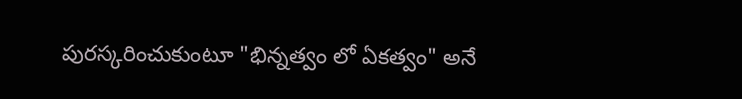పురస్కరించుకుంటూ "భిన్నత్వం లో ఏకత్వం" అనే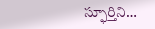స్ఫూర్తిని…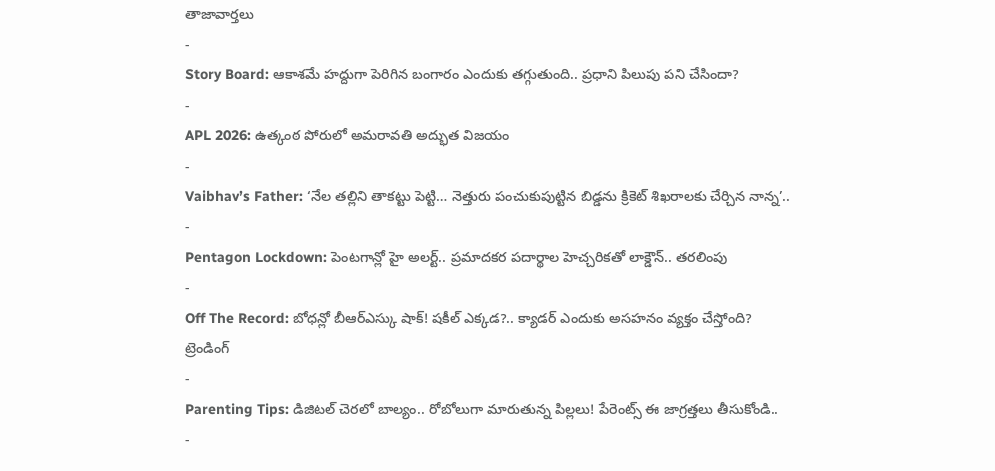తాజావార్తలు
-
Story Board: ఆకాశమే హద్దుగా పెరిగిన బంగారం ఎందుకు తగ్గుతుంది.. ప్రధాని పిలుపు పని చేసిందా?
-
APL 2026: ఉత్కంఠ పోరులో అమరావతి అద్భుత విజయం
-
Vaibhav’s Father: ‘నేల తల్లిని తాకట్టు పెట్టి… నెత్తురు పంచుకుపుట్టిన బిడ్డను క్రికెట్ శిఖరాలకు చేర్చిన నాన్న’..
-
Pentagon Lockdown: పెంటగాన్లో హై అలర్ట్.. ప్రమాదకర పదార్థాల హెచ్చరికతో లాక్డౌన్.. తరలింపు
-
Off The Record: బోధన్లో బీఆర్ఎస్కు షాక్! షకీల్ ఎక్కడ?.. క్యాడర్ ఎందుకు అసహనం వ్యక్తం చేస్తోంది?
ట్రెండింగ్
-
Parenting Tips: డిజిటల్ చెరలో బాల్యం.. రోబోలుగా మారుతున్న పిల్లలు! పేరెంట్స్ ఈ జాగ్రత్తలు తీసుకోండి..
-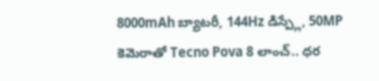8000mAh బ్యాటరీ, 144Hz డిస్ప్లే, 50MP కెమెరాతో Tecno Pova 8 లాంచ్.. ధర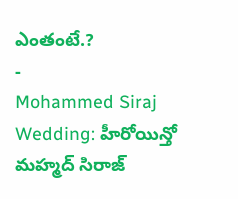ఎంతంటే.?
-
Mohammed Siraj Wedding: హీరోయిన్తో మహ్మద్ సిరాజ్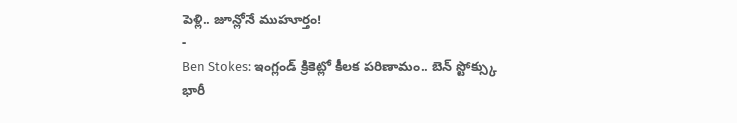పెళ్లి.. జూన్లోనే ముహూర్తం!
-
Ben Stokes: ఇంగ్లండ్ క్రికెట్లో కీలక పరిణామం.. బెన్ స్టోక్స్కు భారీ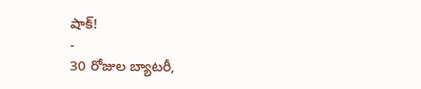షాక్!
-
30 రోజుల బ్యాటరీ,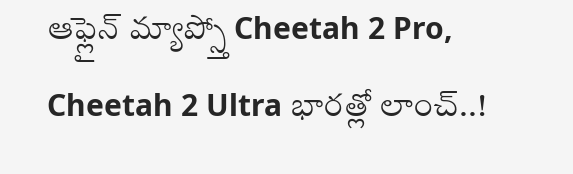ఆఫ్లైన్ మ్యాప్స్తో Cheetah 2 Pro, Cheetah 2 Ultra భారత్లో లాంచ్..!